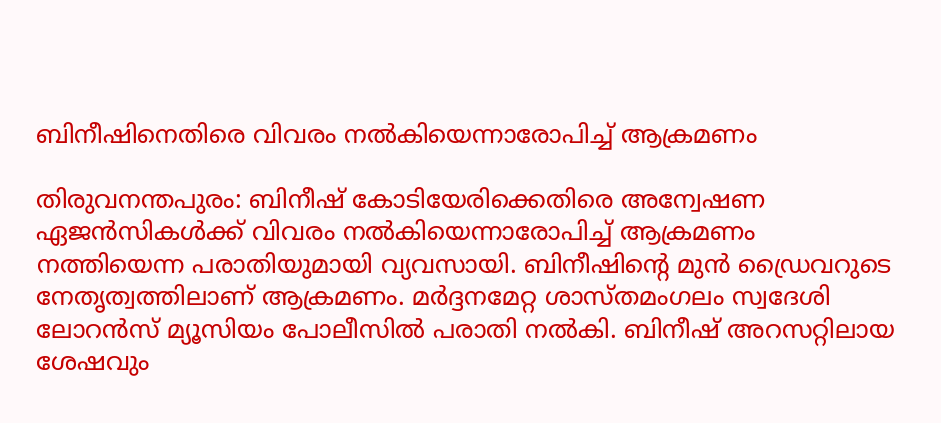ബിനീഷിനെതിരെ വിവരം നല്‍കിയെന്നാരോപിച്ച് ആക്രമണം

തിരുവനന്തപുരം: ബിനീഷ് കോടിയേരിക്കെതിരെ അന്വേഷണ ഏജന്‍സികള്‍ക്ക് വിവരം നല്‍കിയെന്നാരോപിച്ച് ആക്രമണം നത്തിയെന്ന പരാതിയുമായി വ്യവസായി. ബിനീഷിന്റെ മുന്‍ ഡ്രൈവറുടെ നേതൃത്വത്തിലാണ് ആക്രമണം. മര്‍ദ്ദനമേറ്റ ശാസ്തമംഗലം സ്വദേശി ലോറന്‍സ് മ്യൂസിയം പോലീസില്‍ പരാതി നല്‍കി. ബിനീഷ് അറസറ്റിലായ ശേഷവും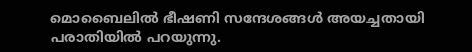മൊബൈലില്‍ ഭീഷണി സന്ദേശങ്ങള്‍ അയച്ചതായി പരാതിയില്‍ പറയുന്നു.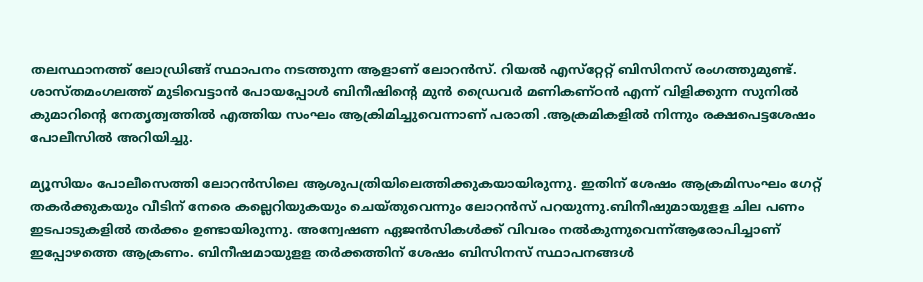തലസ്ഥാനത്ത് ലോഡ്രിങ്ങ് സ്ഥാപനം നടത്തുന്ന ആളാണ് ലോറന്‍സ്. റിയല്‍ എസ്‌റ്റേറ്റ് ബിസിനസ് രംഗത്തുമുണ്ട്. ശാസ്തമംഗലത്ത് മുടിവെട്ടാന്‍ പോയപ്പോള്‍ ബിനീഷിന്റെ മുന്‍ ഡ്രൈവര്‍ മണികണ്ഠന്‍ എന്ന് വിളിക്കുന്ന സുനില്‍ കുമാറിന്റെ നേതൃത്വത്തില്‍ എത്തിയ സംഘം ആക്രിമിച്ചുവെന്നാണ് പരാതി .ആക്രമികളില്‍ നിന്നും രക്ഷപെട്ടശേഷം പോലീസില്‍ അറിയിച്ചു.

മ്യൂസിയം പോലീസെത്തി ലോറന്‍സിലെ ആശുപത്രിയിലെത്തിക്കുകയായിരുന്നു. ഇതിന് ശേഷം ആക്രമിസംഘം ഗേറ്റ് തകര്‍ക്കുകയും വീടിന് നേരെ കല്ലെറിയുകയും ചെയ്തുവെന്നും ലോറന്‍സ് പറയുന്നു.ബിനീഷുമായുളള ചില പണം ഇടപാടുകളില്‍ തര്‍ക്കം ഉണ്ടായിരുന്നു. അന്വേഷണ ഏജന്‍സികള്‍ക്ക് വിവരം നല്‍കുന്നുവെന്ന്ആരോപിച്ചാണ് ഇപ്പോഴത്തെ ആക്രണം. ബിനീഷമായുളള തര്‍ക്കത്തിന് ശേഷം ബിസിനസ് സ്ഥാപനങ്ങള്‍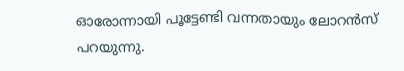ഓരോന്നായി പൂട്ടേണ്ടി വന്നതായും ലോറന്‍സ് പറയുന്നു.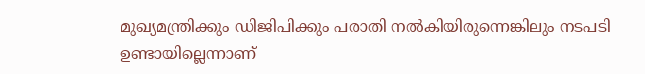മുഖ്യമന്ത്രിക്കും ഡിജിപിക്കും പരാതി നല്‍കിയിരുന്നെങ്കിലും നടപടി ഉണ്ടായില്ലെന്നാണ്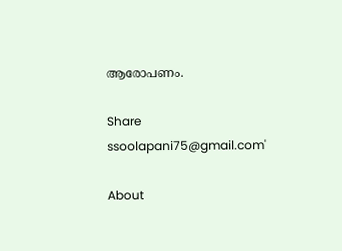ആരോപണം.

Share
ssoolapani75@gmail.com'

About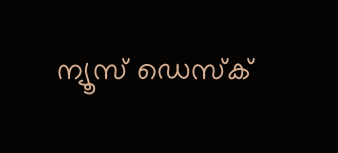ന്യൂസ് ഡെസ്ക്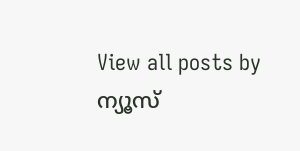View all posts by ന്യൂസ്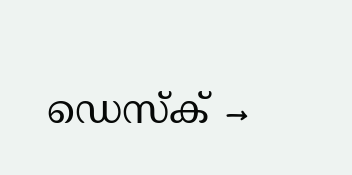ഡെസ്ക് →